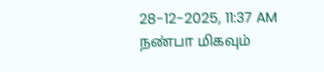28-12-2025, 11:37 AM
நண்பா மிகவும்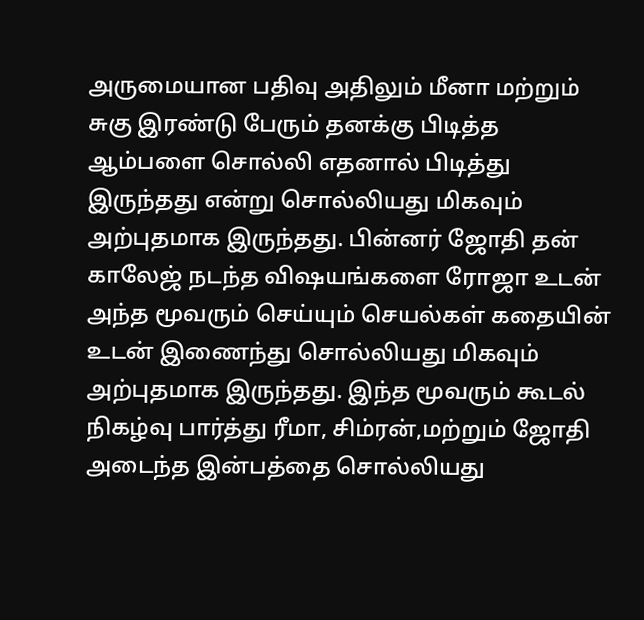அருமையான பதிவு அதிலும் மீனா மற்றும் சுகு இரண்டு பேரும் தனக்கு பிடித்த ஆம்பளை சொல்லி எதனால் பிடித்து இருந்தது என்று சொல்லியது மிகவும் அற்புதமாக இருந்தது. பின்னர் ஜோதி தன் காலேஜ் நடந்த விஷயங்களை ரோஜா உடன் அந்த மூவரும் செய்யும் செயல்கள் கதையின் உடன் இணைந்து சொல்லியது மிகவும் அற்புதமாக இருந்தது. இந்த மூவரும் கூடல் நிகழ்வு பார்த்து ரீமா, சிம்ரன்,மற்றும் ஜோதி அடைந்த இன்பத்தை சொல்லியது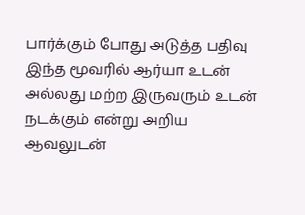பார்க்கும் போது அடுத்த பதிவு இந்த மூவரில் ஆர்யா உடன் அல்லது மற்ற இருவரும் உடன் நடக்கும் என்று அறிய ஆவலுடன்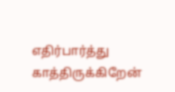எதிர்பார்த்து காத்திருக்கிறேன்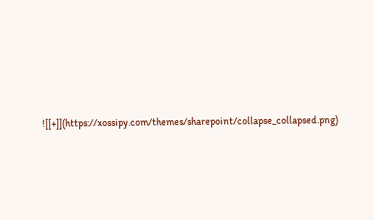![[+]](https://xossipy.com/themes/sharepoint/collapse_collapsed.png)